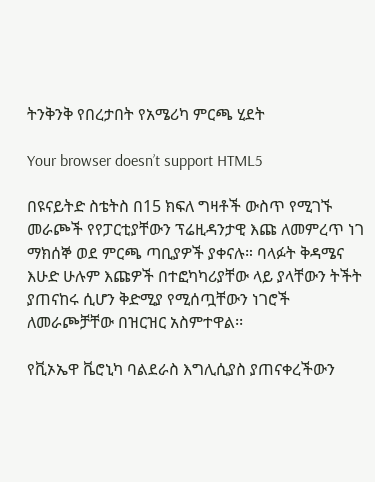ትንቅንቅ የበረታበት የአሜሪካ ምርጫ ሂደት

Your browser doesn’t support HTML5

በዩናይትድ ስቴትስ በ15 ክፍለ ግዛቶች ውስጥ የሚገኙ መራጮች የየፓርቲያቸውን ፕሬዚዳንታዊ እጩ ለመምረጥ ነገ ማክሰኞ ወደ ምርጫ ጣቢያዎች ያቀናሉ። ባላፉት ቅዳሜና እሁድ ሁሉም እጩዎች በተፎካካሪያቸው ላይ ያላቸውን ትችት ያጠናከሩ ሲሆን ቅድሚያ የሚሰጧቸውን ነገሮች ለመራጮቻቸው በዝርዝር አስምተዋል፡፡

የቪኦኤዋ ቬሮኒካ ባልደራስ እግሊሲያስ ያጠናቀረችውን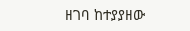ዘገባ ከተያያዘው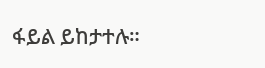ፋይል ይከታተሉ።